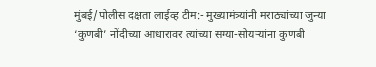मुंबई/पोलीस दक्षता लाईव्ह टीम:- मुख्यामंत्र्यांनी मराठ्यांच्या जुन्या ‘कुणबी’ नोंदीच्या आधारावर त्यांच्या सग्या-सोयऱ्यांना कुणबी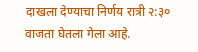दाखला देण्याचा निर्णय रात्री २:३० वाजता घेतला गेला आहे.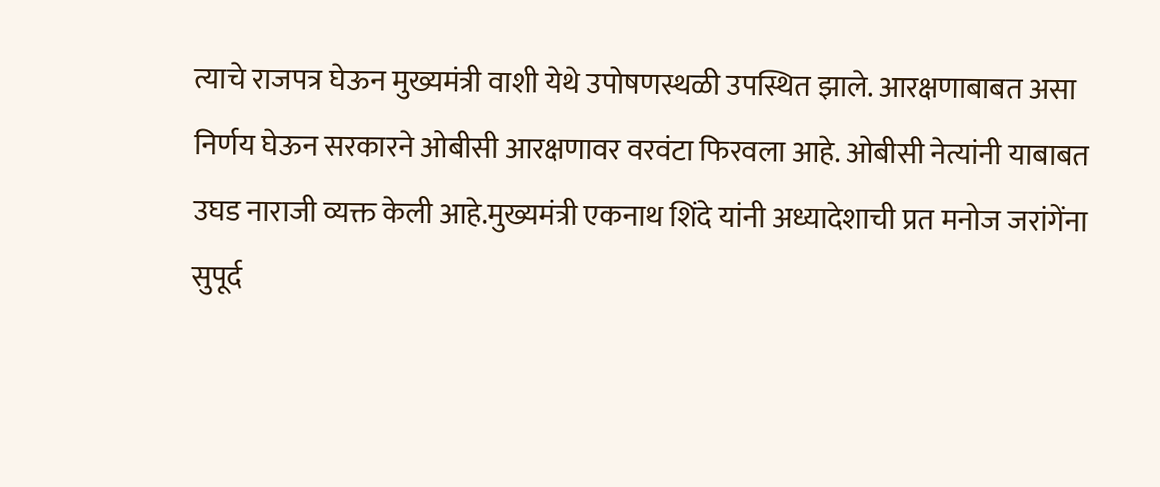त्याचे राजपत्र घेऊन मुख्यमंत्री वाशी येथे उपोषणस्थळी उपस्थित झाले. आरक्षणाबाबत असा निर्णय घेऊन सरकारने ओबीसी आरक्षणावर वरवंटा फिरवला आहे. ओबीसी नेत्यांनी याबाबत उघड नाराजी व्यक्त केली आहे.मुख्यमंत्री एकनाथ शिंदे यांनी अध्यादेशाची प्रत मनोज जरांगेंना सुपूर्द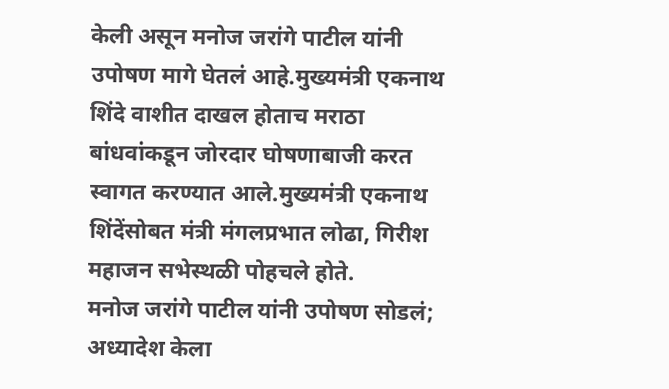केली असून मनोज जरांगे पाटील यांनी उपोषण मागे घेतलं आहे.मुख्यमंत्री एकनाथ शिंदे वाशीत दाखल होताच मराठा बांधवांकडून जोरदार घोषणाबाजी करत स्वागत करण्यात आले.मुख्यमंत्री एकनाथ शिंदेंसोबत मंत्री मंगलप्रभात लोढा, गिरीश महाजन सभेस्थळी पोहचले होते.
मनोज जरांगे पाटील यांनी उपोषण सोडलं; अध्यादेश केला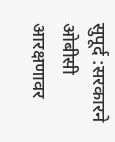सुपूर्द :सरकारने ओबीसी आरक्षणावर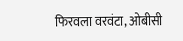फिरवला वरवंटा, ओबीसी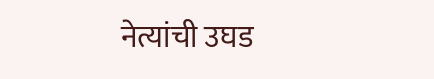नेत्यांची उघड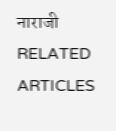नाराजी
RELATED ARTICLES